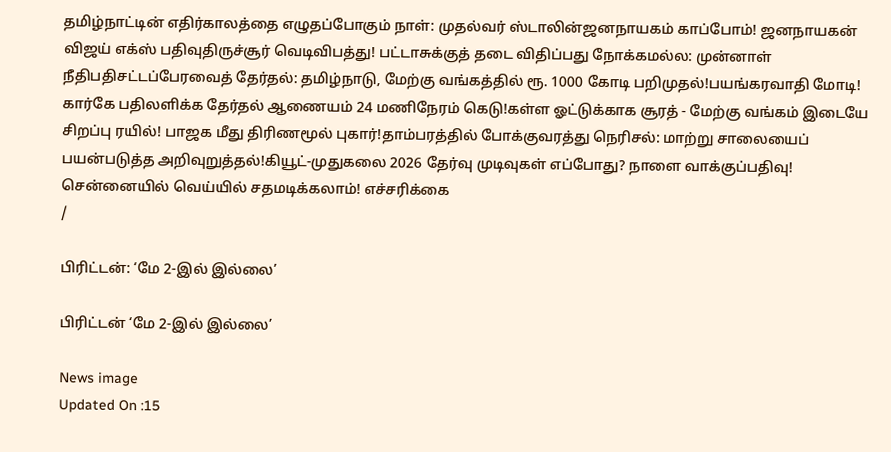தமிழ்நாட்டின் எதிர்காலத்தை எழுதப்போகும் நாள்: முதல்வர் ஸ்டாலின்ஜனநாயகம் காப்போம்! ஜனநாயகன் விஜய் எக்ஸ் பதிவுதிருச்சூர் வெடிவிபத்து! பட்டாசுக்குத் தடை விதிப்பது நோக்கமல்ல: முன்னாள் நீதிபதிசட்டப்பேரவைத் தேர்தல்: தமிழ்நாடு, மேற்கு வங்கத்தில் ரூ. 1000 கோடி பறிமுதல்!பயங்கரவாதி மோடி! கார்கே பதிலளிக்க தேர்தல் ஆணையம் 24 மணிநேரம் கெடு!கள்ள ஓட்டுக்காக சூரத் - மேற்கு வங்கம் இடையே சிறப்பு ரயில்! பாஜக மீது திரிணமூல் புகார்!தாம்பரத்தில் போக்குவரத்து நெரிசல்: மாற்று சாலையைப் பயன்படுத்த அறிவுறுத்தல்!கியூட்-முதுகலை 2026 தேர்வு முடிவுகள் எப்போது? நாளை வாக்குப்பதிவு! சென்னையில் வெய்யில் சதமடிக்கலாம்! எச்சரிக்கை
/

பிரிட்டன்: ‘மே 2-இல் இல்லை’

பிரிட்டன் ‘மே 2-இல் இல்லை’

News image
Updated On :15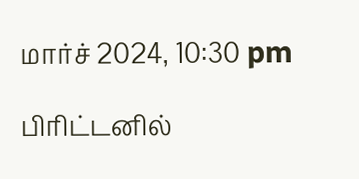மார்ச் 2024, 10:30 pm

பிரிட்டனில்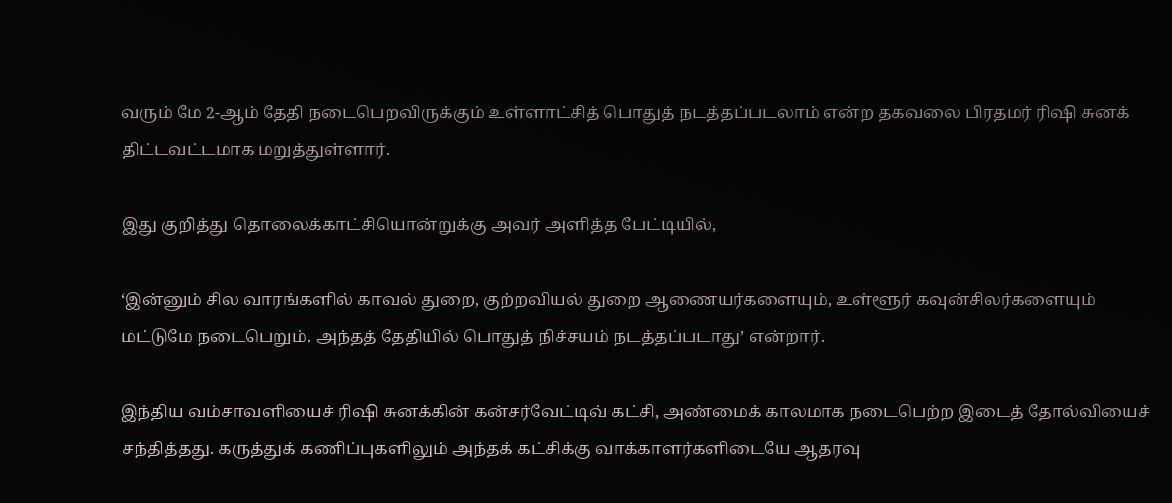வரும் மே 2-ஆம் தேதி நடைபெறவிருக்கும் உள்ளாட்சித் பொதுத் நடத்தப்படலாம் என்ற தகவலை பிரதமர் ரிஷி சுனக் திட்டவட்டமாக மறுத்துள்ளார்.

இது குறித்து தொலைக்காட்சியொன்றுக்கு அவர் அளித்த பேட்டியில்,

‘இன்னும் சில வாரங்களில் காவல் துறை, குற்றவியல் துறை ஆணையர்களையும், உள்ளூர் கவுன்சிலர்களையும் மட்டுமே நடைபெறும். அந்தத் தேதியில் பொதுத் நிச்சயம் நடத்தப்படாது’ என்றார்.

இந்திய வம்சாவளியைச் ரிஷி சுனக்கின் கன்சர்வேட்டிவ் கட்சி, அண்மைக் காலமாக நடைபெற்ற இடைத் தோல்வியைச் சந்தித்தது. கருத்துக் கணிப்புகளிலும் அந்தக் கட்சிக்கு வாக்காளர்களிடையே ஆதரவு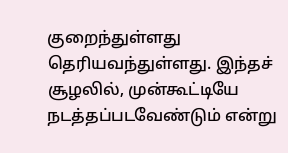குறைந்துள்ளது தெரியவந்துள்ளது. இந்தச் சூழலில், முன்கூட்டியே நடத்தப்படவேண்டும் என்று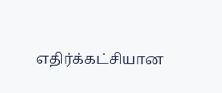எதிர்க்கட்சியான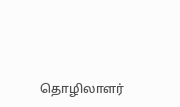தொழிலாளர்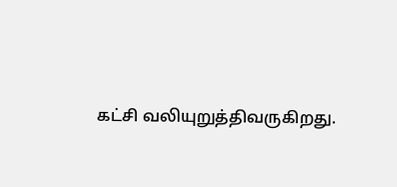கட்சி வலியுறுத்திவருகிறது.